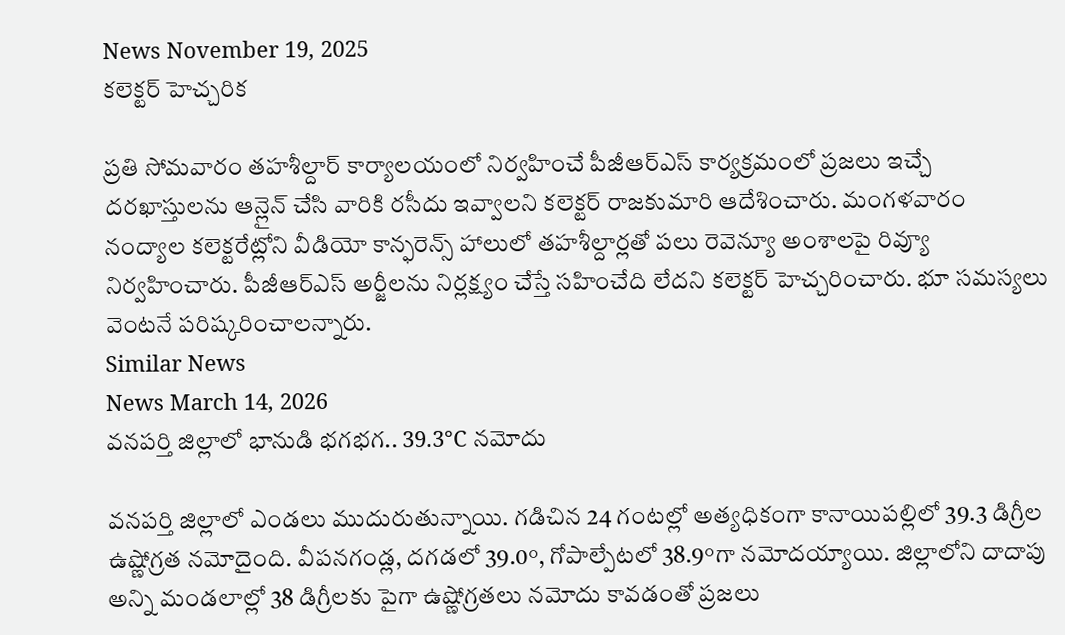News November 19, 2025
కలెక్టర్ హెచ్చరిక

ప్రతి సోమవారం తహశీల్దార్ కార్యాలయంలో నిర్వహించే పీజీఆర్ఎస్ కార్యక్రమంలో ప్రజలు ఇచ్చే దరఖాస్తులను ఆన్లైన్ చేసి వారికి రసీదు ఇవ్వాలని కలెక్టర్ రాజకుమారి ఆదేశించారు. మంగళవారం నంద్యాల కలెక్టరేట్లోని వీడియో కాన్ఫరెన్స్ హాలులో తహశీల్దార్లతో పలు రెవెన్యూ అంశాలపై రివ్యూ నిర్వహించారు. పీజీఆర్ఎస్ అర్జీలను నిర్లక్ష్యం చేస్తే సహించేది లేదని కలెక్టర్ హెచ్చరించారు. భూ సమస్యలు వెంటనే పరిష్కరించాలన్నారు.
Similar News
News March 14, 2026
వనపర్తి జిల్లాలో భానుడి భగభగ.. 39.3°C నమోదు

వనపర్తి జిల్లాలో ఎండలు ముదురుతున్నాయి. గడిచిన 24 గంటల్లో అత్యధికంగా కానాయిపల్లిలో 39.3 డిగ్రీల ఉష్ణోగ్రత నమోదైంది. వీపనగండ్ల, దగడలో 39.0°, గోపాల్పేటలో 38.9°గా నమోదయ్యాయి. జిల్లాలోని దాదాపు అన్ని మండలాల్లో 38 డిగ్రీలకు పైగా ఉష్ణోగ్రతలు నమోదు కావడంతో ప్రజలు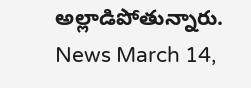అల్లాడిపోతున్నారు.
News March 14,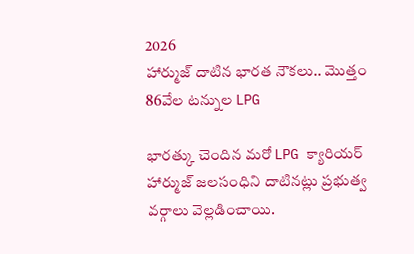2026
హార్ముజ్ దాటిన భారత నౌకలు.. మొత్తం 86వేల టన్నుల LPG

భారత్కు చెందిన మరో LPG క్యారియర్ హార్ముజ్ జలసంధిని దాటినట్లు ప్రభుత్వ వర్గాలు వెల్లడించాయి.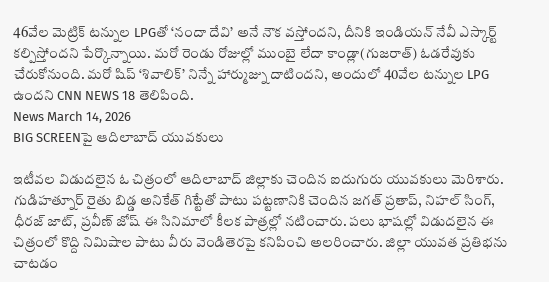46వేల మెట్రిక్ టన్నుల LPGతో ‘నందా దేవి’ అనే నౌక వస్తోందని, దీనికి ఇండియన్ నేవీ ఎస్కార్ట్ కల్పిస్తోందని పేర్కొన్నాయి. మరో రెండు రోజుల్లో ముంబై లేదా కాండ్లా(గుజరాత్) ఓడరేవుకు చేరుకోనుంది. మరో షిప్ ‘శివాలిక్’ నిన్నే హార్ముజ్ను దాటిందని, అందులో 40వేల టన్నుల LPG ఉందని CNN NEWS 18 తెలిపింది.
News March 14, 2026
BIG SCREENపై ఆదిలాబాద్ యువకులు

ఇటీవల విడుదలైన ఓ చిత్రంలో ఆదిలాబాద్ జిల్లాకు చెందిన ఐదుగురు యువకులు మెరిశారు. గుడిహత్నూర్ రైతు బిడ్డ అనికేత్ గిట్టేతో పాటు పట్టణానికి చెందిన జగత్ ప్రతాప్, నిహల్ సింగ్, ధీరజ్ జాట్, ప్రవీణ్ జోష్ ఈ సినిమాలో కీలక పాత్రల్లో నటించారు. పలు భాషల్లో విడుదలైన ఈ చిత్రంలో కొద్ది నిమిషాల పాటు వీరు వెండితెరపై కనిపించి అలరించారు. జిల్లా యువత ప్రతిభను చాటడం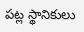పట్ల స్థానికులు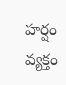హర్షం వ్యక్తం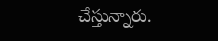చేస్తున్నారు.